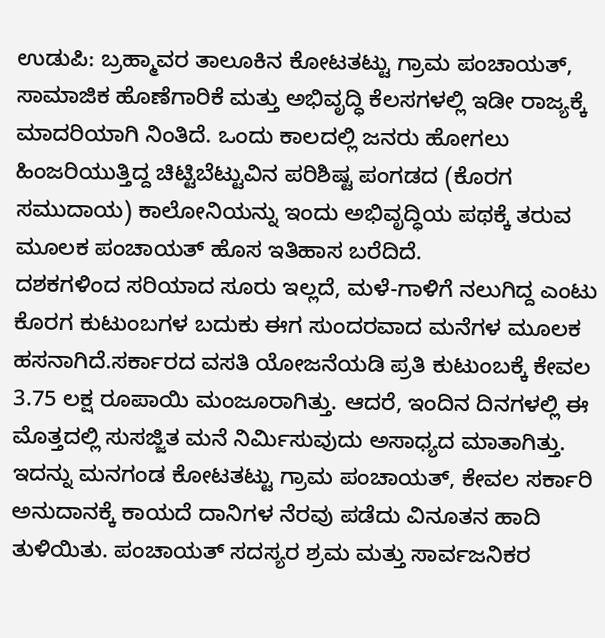ಉಡುಪಿ: ಬ್ರಹ್ಮಾವರ ತಾಲೂಕಿನ ಕೋಟತಟ್ಟು ಗ್ರಾಮ ಪಂಚಾಯತ್, ಸಾಮಾಜಿಕ ಹೊಣೆಗಾರಿಕೆ ಮತ್ತು ಅಭಿವೃದ್ಧಿ ಕೆಲಸಗಳಲ್ಲಿ ಇಡೀ ರಾಜ್ಯಕ್ಕೆ ಮಾದರಿಯಾಗಿ ನಿಂತಿದೆ. ಒಂದು ಕಾಲದಲ್ಲಿ ಜನರು ಹೋಗಲು ಹಿಂಜರಿಯುತ್ತಿದ್ದ ಚಿಟ್ಟಿಬೆಟ್ಟುವಿನ ಪರಿಶಿಷ್ಟ ಪಂಗಡದ (ಕೊರಗ ಸಮುದಾಯ) ಕಾಲೋನಿಯನ್ನು ಇಂದು ಅಭಿವೃದ್ಧಿಯ ಪಥಕ್ಕೆ ತರುವ ಮೂಲಕ ಪಂಚಾಯತ್ ಹೊಸ ಇತಿಹಾಸ ಬರೆದಿದೆ.
ದಶಕಗಳಿಂದ ಸರಿಯಾದ ಸೂರು ಇಲ್ಲದೆ, ಮಳೆ-ಗಾಳಿಗೆ ನಲುಗಿದ್ದ ಎಂಟು ಕೊರಗ ಕುಟುಂಬಗಳ ಬದುಕು ಈಗ ಸುಂದರವಾದ ಮನೆಗಳ ಮೂಲಕ ಹಸನಾಗಿದೆ.ಸರ್ಕಾರದ ವಸತಿ ಯೋಜನೆಯಡಿ ಪ್ರತಿ ಕುಟುಂಬಕ್ಕೆ ಕೇವಲ 3.75 ಲಕ್ಷ ರೂಪಾಯಿ ಮಂಜೂರಾಗಿತ್ತು. ಆದರೆ, ಇಂದಿನ ದಿನಗಳಲ್ಲಿ ಈ ಮೊತ್ತದಲ್ಲಿ ಸುಸಜ್ಜಿತ ಮನೆ ನಿರ್ಮಿಸುವುದು ಅಸಾಧ್ಯದ ಮಾತಾಗಿತ್ತು. ಇದನ್ನು ಮನಗಂಡ ಕೋಟತಟ್ಟು ಗ್ರಾಮ ಪಂಚಾಯತ್, ಕೇವಲ ಸರ್ಕಾರಿ ಅನುದಾನಕ್ಕೆ ಕಾಯದೆ ದಾನಿಗಳ ನೆರವು ಪಡೆದು ವಿನೂತನ ಹಾದಿ ತುಳಿಯಿತು. ಪಂಚಾಯತ್ ಸದಸ್ಯರ ಶ್ರಮ ಮತ್ತು ಸಾರ್ವಜನಿಕರ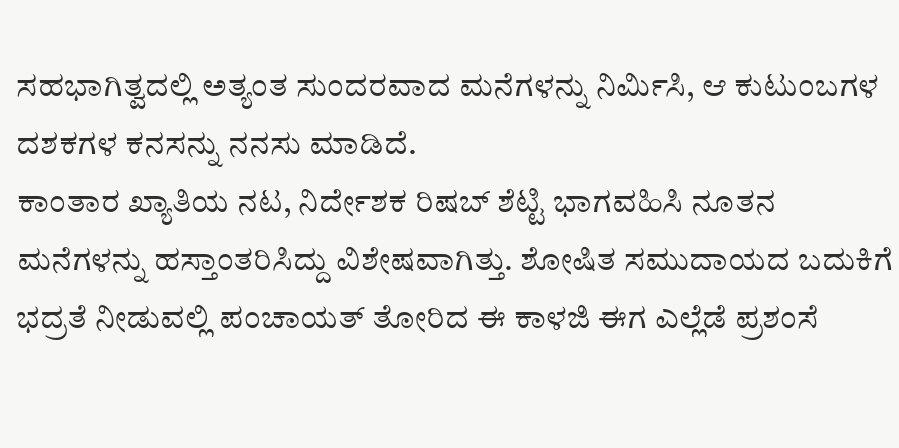ಸಹಭಾಗಿತ್ವದಲ್ಲಿ ಅತ್ಯಂತ ಸುಂದರವಾದ ಮನೆಗಳನ್ನು ನಿರ್ಮಿಸಿ, ಆ ಕುಟುಂಬಗಳ ದಶಕಗಳ ಕನಸನ್ನು ನನಸು ಮಾಡಿದೆ.
ಕಾಂತಾರ ಖ್ಯಾತಿಯ ನಟ, ನಿರ್ದೇಶಕ ರಿಷಬ್ ಶೆಟ್ಟಿ ಭಾಗವಹಿಸಿ ನೂತನ ಮನೆಗಳನ್ನು ಹಸ್ತಾಂತರಿಸಿದ್ದು ವಿಶೇಷವಾಗಿತ್ತು. ಶೋಷಿತ ಸಮುದಾಯದ ಬದುಕಿಗೆ ಭದ್ರತೆ ನೀಡುವಲ್ಲಿ ಪಂಚಾಯತ್ ತೋರಿದ ಈ ಕಾಳಜಿ ಈಗ ಎಲ್ಲೆಡೆ ಪ್ರಶಂಸೆ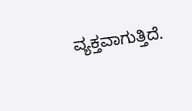ವ್ಯಕ್ತವಾಗುತ್ತಿದೆ.